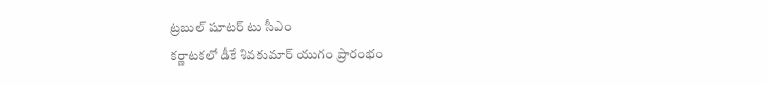ట్రబుల్ షూటర్ టు సీఎం
కర్ణాటకలో డీకే శివకుమార్ యుగం ప్రారంభం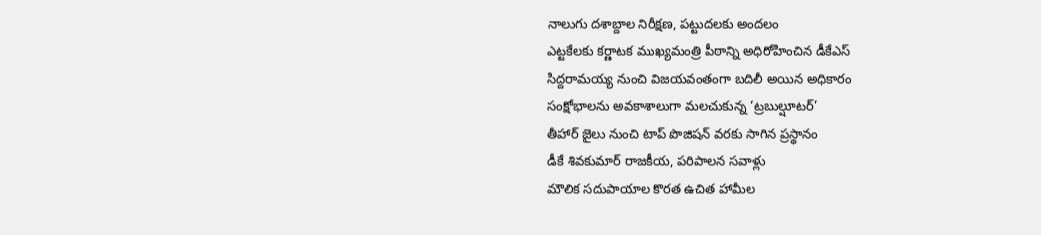నాలుగు దశాబ్దాల నిరీక్షణ, పట్టుదలకు అందలం
ఎట్టకేలకు కర్ణాటక ముఖ్యమంత్రి పీఠాన్ని అధిరోహించిన డీకేఎస్
సిద్దరామయ్య నుంచి విజయవంతంగా బదిలీ అయిన అధికారం
సంక్షోభాలను అవకాశాలుగా మలచుకున్న ‘ట్రబుల్షూటర్’
తీహార్ జైలు నుంచి టాప్ పొజిషన్ వరకు సాగిన ప్రస్థానం
డీకే శివకుమార్ రాజకీయ, పరిపాలన సవాళ్లు
మౌలిక సదుపాయాల కొరత ఉచిత హామీల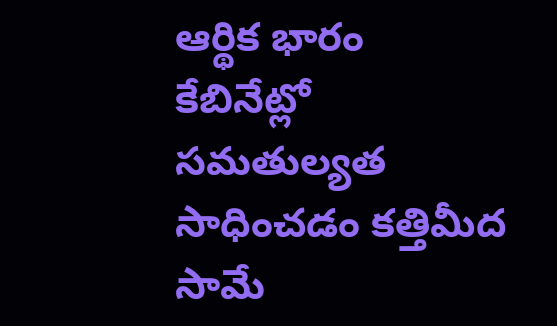ఆర్థిక భారం
కేబినేట్లో సమతుల్యత సాధించడం కత్తిమీద సామే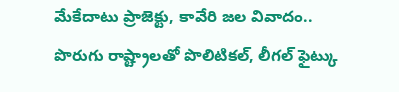మేకేదాటు ప్రాజెక్టు, కావేరి జల వివాదం..
పొరుగు రాష్ట్రాలతో పొలిటికల్, లీగల్ ఫైట్కు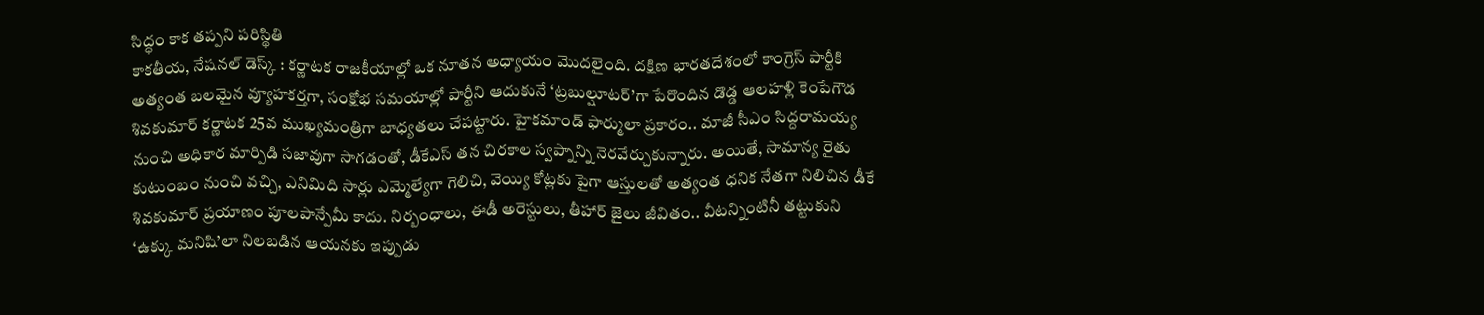సిద్ధం కాక తప్పని పరిస్థితి
కాకతీయ, నేషనల్ డెస్క్ : కర్ణాటక రాజకీయాల్లో ఒక నూతన అధ్యాయం మొదలైంది. దక్షిణ భారతదేశంలో కాంగ్రెస్ పార్టీకి అత్యంత బలమైన వ్యూహకర్తగా, సంక్షోభ సమయాల్లో పార్టీని ఆదుకునే ‘ట్రబుల్షూటర్’గా పేరొందిన డొడ్డ ఆలహళ్లి కెంపేగౌడ శివకుమార్ కర్ణాటక 25వ ముఖ్యమంత్రిగా బాధ్యతలు చేపట్టారు. హైకమాండ్ ఫార్ములా ప్రకారం.. మాజీ సీఎం సిద్దరామయ్య నుంచి అధికార మార్పిడి సజావుగా సాగడంతో, డీకేఎస్ తన చిరకాల స్వప్నాన్ని నెరవేర్చుకున్నారు. అయితే, సామాన్య రైతు కుటుంబం నుంచి వచ్చి, ఎనిమిది సార్లు ఎమ్మెల్యేగా గెలిచి, వెయ్యి కోట్లకు పైగా ఆస్తులతో అత్యంత ధనిక నేతగా నిలిచిన డీకే శివకుమార్ ప్రయాణం పూలపాన్పేమీ కాదు. నిర్బంధాలు, ఈడీ అరెస్టులు, తీహార్ జైలు జీవితం.. వీటన్నింటినీ తట్టుకుని ‘ఉక్కు మనిషి’లా నిలబడిన ఆయనకు ఇప్పుడు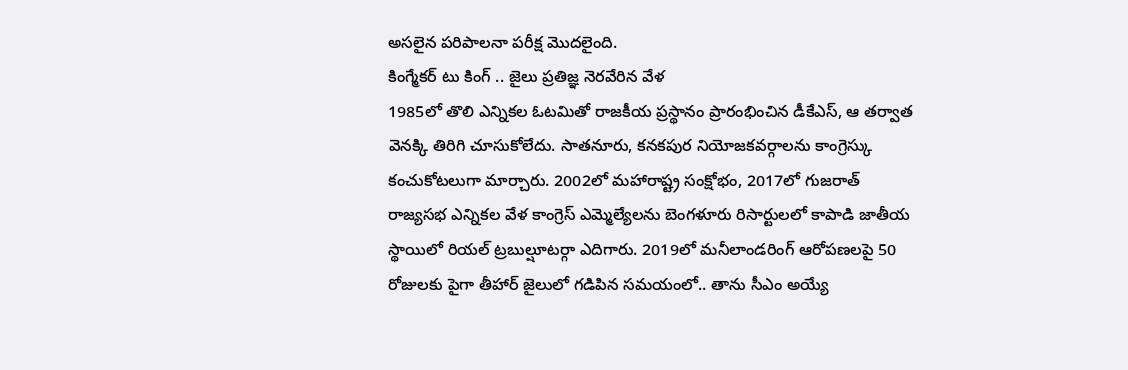అసలైన పరిపాలనా పరీక్ష మొదలైంది.
కింగ్మేకర్ టు కింగ్ .. జైలు ప్రతిజ్ఞ నెరవేరిన వేళ
1985లో తొలి ఎన్నికల ఓటమితో రాజకీయ ప్రస్థానం ప్రారంభించిన డీకేఎస్, ఆ తర్వాత వెనక్కి తిరిగి చూసుకోలేదు. సాతనూరు, కనకపుర నియోజకవర్గాలను కాంగ్రెస్కు కంచుకోటలుగా మార్చారు. 2002లో మహారాష్ట్ర సంక్షోభం, 2017లో గుజరాత్ రాజ్యసభ ఎన్నికల వేళ కాంగ్రెస్ ఎమ్మెల్యేలను బెంగళూరు రిసార్టులలో కాపాడి జాతీయ స్థాయిలో రియల్ ట్రబుల్షూటర్గా ఎదిగారు. 2019లో మనీలాండరింగ్ ఆరోపణలపై 50 రోజులకు పైగా తీహార్ జైలులో గడిపిన సమయంలో.. తాను సీఎం అయ్యే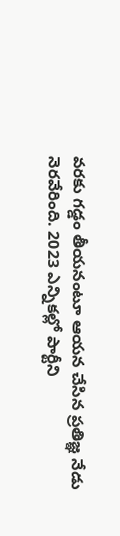వరకు గడ్డం తీయనంటూ ఆయన చేసిన ప్రతిజ్ఞ నేడు నెరవేరింది. 2023 ఎన్నికల్లో పార్టీని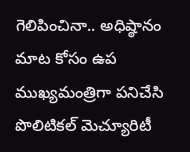గెలిపించినా.. అధిష్ఠానం మాట కోసం ఉప ముఖ్యమంత్రిగా పనిచేసి పొలిటికల్ మెచ్యూరిటీ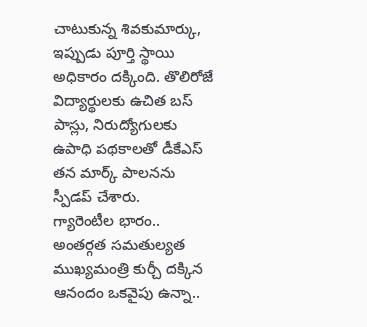చాటుకున్న శివకుమార్కు, ఇప్పుడు పూర్తి స్థాయి అధికారం దక్కింది. తొలిరోజే విద్యార్థులకు ఉచిత బస్ పాస్లు, నిరుద్యోగులకు ఉపాధి పథకాలతో డీకేఎస్ తన మార్క్ పాలనను స్పీడప్ చేశారు.
గ్యారెంటీల భారం.. అంతర్గత సమతుల్యత
ముఖ్యమంత్రి కుర్చీ దక్కిన ఆనందం ఒకవైపు ఉన్నా..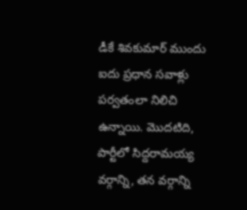డీకే శివకుమార్ ముందు ఐదు ప్రధాన సవాళ్లు పర్వతంలా నిలిచి ఉన్నాయి. మొదటిది, పార్టీలో సిద్దరామయ్య వర్గాన్ని, తన వర్గాన్ని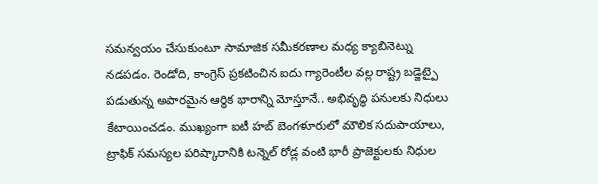సమన్వయం చేసుకుంటూ సామాజిక సమీకరణాల మధ్య క్యాబినెట్ను నడపడం. రెండోది, కాంగ్రెస్ ప్రకటించిన ఐదు గ్యారెంటీల వల్ల రాష్ట్ర బడ్జెట్పై పడుతున్న అపారమైన ఆర్థిక భారాన్ని మోస్తూనే.. అభివృద్ధి పనులకు నిధులు కేటాయించడం. ముఖ్యంగా ఐటీ హబ్ బెంగళూరులో మౌలిక సదుపాయాలు, ట్రాఫిక్ సమస్యల పరిష్కారానికి టన్నెల్ రోడ్ల వంటి భారీ ప్రాజెక్టులకు నిధుల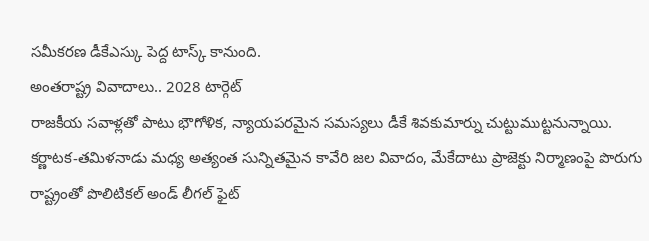సమీకరణ డీకేఎస్కు పెద్ద టాస్క్ కానుంది.
అంతరాష్ట్ర వివాదాలు.. 2028 టార్గెట్
రాజకీయ సవాళ్లతో పాటు భౌగోళిక, న్యాయపరమైన సమస్యలు డీకే శివకుమార్ను చుట్టుముట్టనున్నాయి. కర్ణాటక-తమిళనాడు మధ్య అత్యంత సున్నితమైన కావేరి జల వివాదం, మేకేదాటు ప్రాజెక్టు నిర్మాణంపై పొరుగు రాష్ట్రంతో పొలిటికల్ అండ్ లీగల్ ఫైట్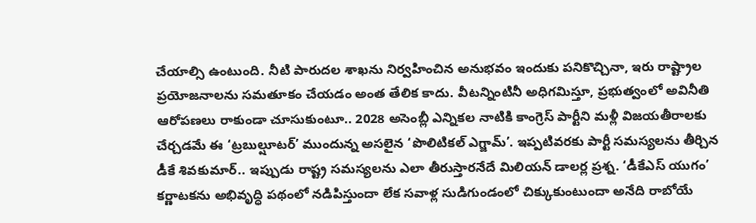చేయాల్సి ఉంటుంది. నీటి పారుదల శాఖను నిర్వహించిన అనుభవం ఇందుకు పనికొచ్చినా, ఇరు రాష్ట్రాల ప్రయోజనాలను సమతూకం చేయడం అంత తేలిక కాదు. వీటన్నింటినీ అధిగమిస్తూ, ప్రభుత్వంలో అవినీతి ఆరోపణలు రాకుండా చూసుకుంటూ.. 2028 అసెంబ్లీ ఎన్నికల నాటికి కాంగ్రెస్ పార్టీని మళ్లీ విజయతీరాలకు చేర్చడమే ఈ ‘ట్రబుల్షూటర్’ ముందున్న అసలైన ‘పొలిటికల్ ఎగ్జామ్’. ఇప్పటివరకు పార్టీ సమస్యలను తీర్చిన డీకే శివకుమార్.. ఇప్పుడు రాష్ట్ర సమస్యలను ఎలా తీరుస్తారనేదే మిలియన్ డాలర్ల ప్రశ్న. ‘డీకేఎస్ యుగం’ కర్ణాటకను అభివృద్ధి పథంలో నడిపిస్తుందా లేక సవాళ్ల సుడిగుండంలో చిక్కుకుంటుందా అనేది రాబోయే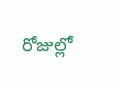రోజుల్లో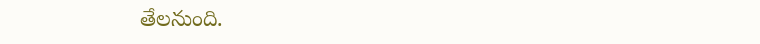తేలనుంది.